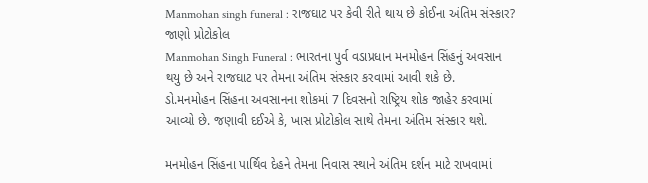Manmohan singh funeral : રાજઘાટ પર કેવી રીતે થાય છે કોઈના અંતિમ સંસ્કાર? જાણો પ્રોટોકોલ
Manmohan Singh Funeral : ભારતના પુર્વ વડાપ્રધાન મનમોહન સિંહનું અવસાન થયુ છે અને રાજઘાટ પર તેમના અંતિમ સંસ્કાર કરવામાં આવી શકે છે.
ડો.મનમોહન સિંહના અવસાનના શોકમાં 7 દિવસનો રાષ્ટ્રિય શોક જાહેર કરવામાં આવ્યો છે. જણાવી દઈએ કે, ખાસ પ્રોટોકોલ સાથે તેમના અંતિમ સંસ્કાર થશે.

મનમોહન સિંહના પાર્થિવ દેહને તેમના નિવાસ સ્થાને અંતિમ દર્શન માટે રાખવામાં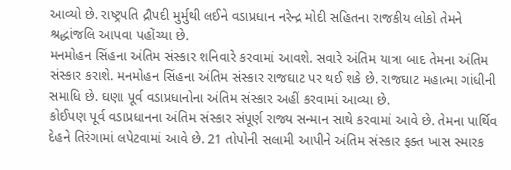આવ્યો છે. રાષ્ટ્રપતિ દ્રૌપદી મુર્મુથી લઈને વડાપ્રધાન નરેન્દ્ર મોદી સહિતના રાજકીય લોકો તેમને શ્રદ્ધાંજલિ આપવા પહોંચ્યા છે.
મનમોહન સિંહના અંતિમ સંસ્કાર શનિવારે કરવામાં આવશે. સવારે અંતિમ યાત્રા બાદ તેમના અંતિમ સંસ્કાર કરાશે. મનમોહન સિંહના અંતિમ સંસ્કાર રાજઘાટ પર થઈ શકે છે. રાજઘાટ મહાત્મા ગાંધીની સમાધિ છે. ઘણા પૂર્વ વડાપ્રધાનોના અંતિમ સંસ્કાર અહીં કરવામાં આવ્યા છે.
કોઈપણ પૂર્વ વડાપ્રધાનના અંતિમ સંસ્કાર સંપૂર્ણ રાજ્ય સન્માન સાથે કરવામાં આવે છે. તેમના પાર્થિવ દેહને તિરંગામાં લપેટવામાં આવે છે. 21 તોપોની સલામી આપીને અંતિમ સંસ્કાર ફક્ત ખાસ સ્મારક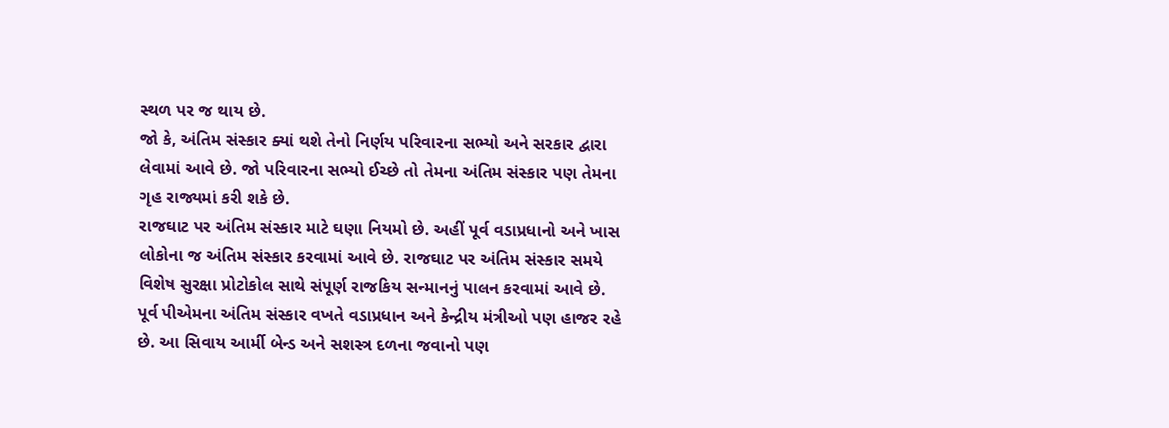સ્થળ પર જ થાય છે.
જો કે, અંતિમ સંસ્કાર ક્યાં થશે તેનો નિર્ણય પરિવારના સભ્યો અને સરકાર દ્વારા લેવામાં આવે છે. જો પરિવારના સભ્યો ઈચ્છે તો તેમના અંતિમ સંસ્કાર પણ તેમના ગૃહ રાજ્યમાં કરી શકે છે.
રાજઘાટ પર અંતિમ સંસ્કાર માટે ઘણા નિયમો છે. અહીં પૂર્વ વડાપ્રધાનો અને ખાસ લોકોના જ અંતિમ સંસ્કાર કરવામાં આવે છે. રાજઘાટ પર અંતિમ સંસ્કાર સમયે વિશેષ સુરક્ષા પ્રોટોકોલ સાથે સંપૂર્ણ રાજકિય સન્માનનું પાલન કરવામાં આવે છે.
પૂર્વ પીએમના અંતિમ સંસ્કાર વખતે વડાપ્રધાન અને કેન્દ્રીય મંત્રીઓ પણ હાજર રહે છે. આ સિવાય આર્મી બેન્ડ અને સશસ્ત્ર દળના જવાનો પણ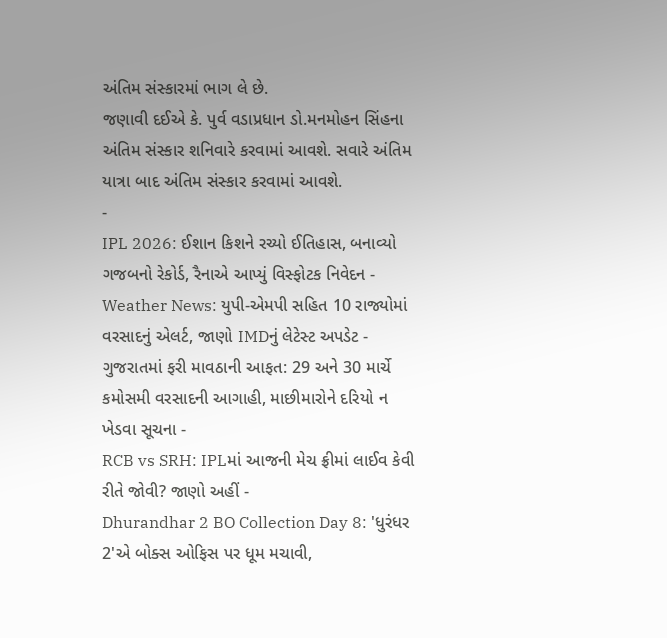અંતિમ સંસ્કારમાં ભાગ લે છે.
જણાવી દઈએ કે. પુર્વ વડાપ્રધાન ડો.મનમોહન સિંહના અંતિમ સંસ્કાર શનિવારે કરવામાં આવશે. સવારે અંતિમ યાત્રા બાદ અંતિમ સંસ્કાર કરવામાં આવશે.
-
IPL 2026: ઈશાન કિશને રચ્યો ઈતિહાસ, બનાવ્યો ગજબનો રેકોર્ડ, રૈનાએ આપ્યું વિસ્ફોટક નિવેદન -
Weather News: યુપી-એમપી સહિત 10 રાજ્યોમાં વરસાદનું એલર્ટ, જાણો IMDનું લેટેસ્ટ અપડેટ -
ગુજરાતમાં ફરી માવઠાની આફત: 29 અને 30 માર્ચે કમોસમી વરસાદની આગાહી, માછીમારોને દરિયો ન ખેડવા સૂચના -
RCB vs SRH: IPLમાં આજની મેચ ફ્રીમાં લાઈવ કેવી રીતે જોવી? જાણો અહીં -
Dhurandhar 2 BO Collection Day 8: 'ધુરંધર 2'એ બોક્સ ઓફિસ પર ધૂમ મચાવી,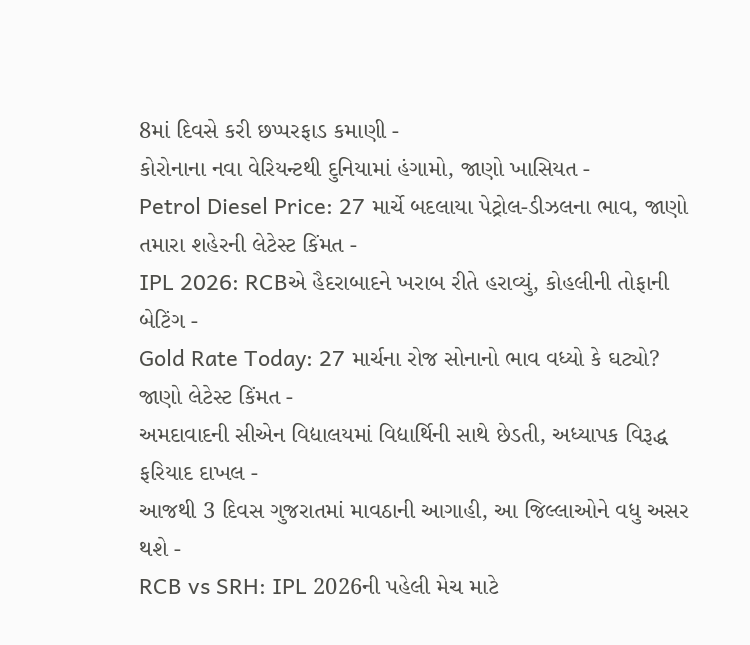8માં દિવસે કરી છપ્પરફાડ કમાણી -
કોરોનાના નવા વેરિયન્ટથી દુનિયામાં હંગામો, જાણો ખાસિયત -
Petrol Diesel Price: 27 માર્ચે બદલાયા પેટ્રોલ-ડીઝલના ભાવ, જાણો તમારા શહેરની લેટેસ્ટ કિંમત -
IPL 2026: RCBએ હૈદરાબાદને ખરાબ રીતે હરાવ્યું, કોહલીની તોફાની બેટિંગ -
Gold Rate Today: 27 માર્ચના રોજ સોનાનો ભાવ વધ્યો કે ઘટ્યો? જાણો લેટેસ્ટ કિંમત -
અમદાવાદની સીએન વિદ્યાલયમાં વિદ્યાર્થિની સાથે છેડતી, અધ્યાપક વિરૂદ્ધ ફરિયાદ દાખલ -
આજથી 3 દિવસ ગુજરાતમાં માવઠાની આગાહી, આ જિલ્લાઓને વધુ અસર થશે -
RCB vs SRH: IPL 2026ની પહેલી મેચ માટે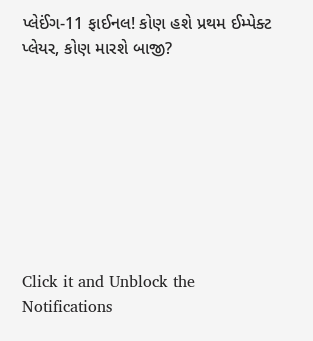પ્લેઈંગ-11 ફાઈનલ! કોણ હશે પ્રથમ ઈમ્પેક્ટ પ્લેયર, કોણ મારશે બાજી?








Click it and Unblock the Notifications